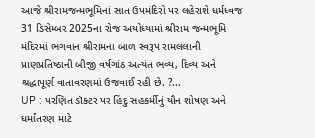આજે શ્રીરામજન્મભૂમિનાં સાત ઉપમંદિરો પર લહેરાશે ધર્મધ્વજ
31 ડિસેમ્બર 2025ના રોજ અયોધ્યામાં શ્રીરામ જન્મભૂમિ મંદિરમાં ભગવાન શ્રીરામના બાળ સ્વરૂપ રામલલાની પ્રાણપ્રતિષ્ઠાની બીજી વર્ષગાંઠ અત્યંત ભવ્ય, દિવ્ય અને શ્રદ્ધાપૂર્ણ વાતાવરણમાં ઉજવાઈ રહી છે. ?...
UP : પરણિત ડૉક્ટર પર હિંદુ સહકર્મીનું યૌન શોષણ અને ધર્માંતરણ માટે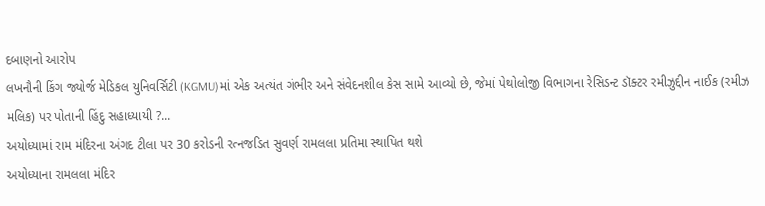દબાણનો આરોપ
લખનૌની કિંગ જ્યોર્જ મેડિકલ યુનિવર્સિટી (KGMU)માં એક અત્યંત ગંભીર અને સંવેદનશીલ કેસ સામે આવ્યો છે, જેમાં પેથોલોજી વિભાગના રેસિડન્ટ ડૉક્ટર રમીઝુદ્દીન નાઈક (રમીઝ મલિક) પર પોતાની હિંદુ સહાધ્યાયી ?...
અયોધ્યામાં રામ મંદિરના અંગદ ટીલા પર 30 કરોડની રત્નજડિત સુવર્ણ રામલલા પ્રતિમા સ્થાપિત થશે
અયોધ્યાના રામલલા મંદિર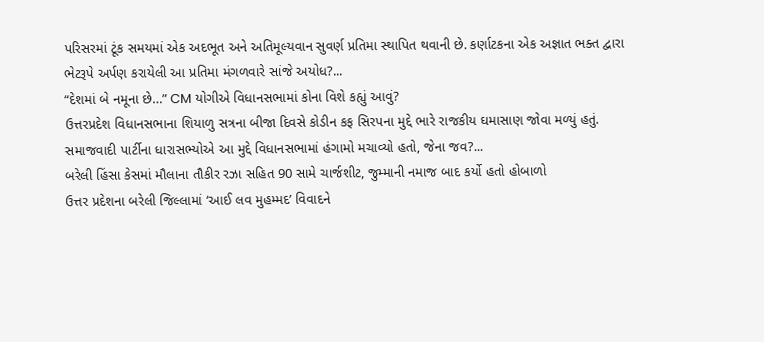પરિસરમાં ટૂંક સમયમાં એક અદભૂત અને અતિમૂલ્યવાન સુવર્ણ પ્રતિમા સ્થાપિત થવાની છે. કર્ણાટકના એક અજ્ઞાત ભક્ત દ્વારા ભેટરૂપે અર્પણ કરાયેલી આ પ્રતિમા મંગળવારે સાંજે અયોધ?...
“દેશમાં બે નમૂના છે…” CM યોગીએ વિધાનસભામાં કોના વિશે કહ્યું આવું?
ઉત્તરપ્રદેશ વિધાનસભાના શિયાળુ સત્રના બીજા દિવસે કોડીન કફ સિરપના મુદ્દે ભારે રાજકીય ઘમાસાણ જોવા મળ્યું હતું. સમાજવાદી પાર્ટીના ધારાસભ્યોએ આ મુદ્દે વિધાનસભામાં હંગામો મચાવ્યો હતો, જેના જવ?...
બરેલી હિંસા કેસમાં મૌલાના તૌકીર રઝા સહિત 90 સામે ચાર્જશીટ, જુમ્માની નમાજ બાદ કર્યો હતો હોબાળો
ઉત્તર પ્રદેશના બરેલી જિલ્લામાં ‘આઈ લવ મુહમ્મદ’ વિવાદને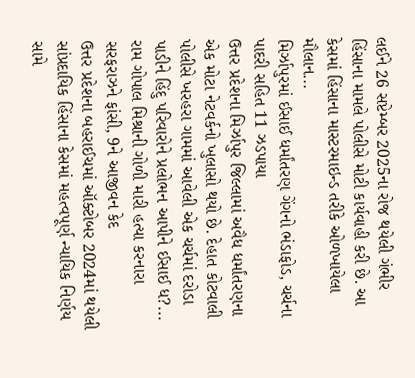લઈને 26 સપ્ટેમ્બર 2025ના રોજ થયેલી ગંભીર હિંસાના મામલે પોલીસે મોટી કાર્યવાહી કરી છે. આ કેસમાં હિંસાના માસ્ટરમાઇન્ડ તરીકે ઓળખાયેલા મૌલાન...
મિર્ઝાપુરમાં ઈસાઈ ધર્માંતરણ ગેંગનો ભંડાફોડ, ચર્ચના પાદરી સહિત 11 ઝડપાયા
ઉત્તર પ્રદેશના મિર્ઝાપુર જિલ્લામાં અવૈધ ધર્માંતરણના એક મોટા નેટવર્કનો ખુલાસો થયો છે. દેહાત કોટવાલી પોલીસે ખરહરા ગામમાં આવેલી એક ચર્ચમાં દરોડા પાડીને હિંદુ પરિવારોને પ્રલોભન આપીને ઈસાઈ ધ?...
રામ ગોપાલ મિશ્રાની ગોળી મારી હત્યા કરનારા સરફરાઝને ફાંસી, 9ને આજીવન કેદ
ઉત્તર પ્રદેશના બહરાઈચમાં ઑક્ટોબર 2024માં થયેલી સાંપ્રદાયિક હિંસાના કેસમાં મહત્વપૂર્ણ ન્યાયિક નિર્ણય સામે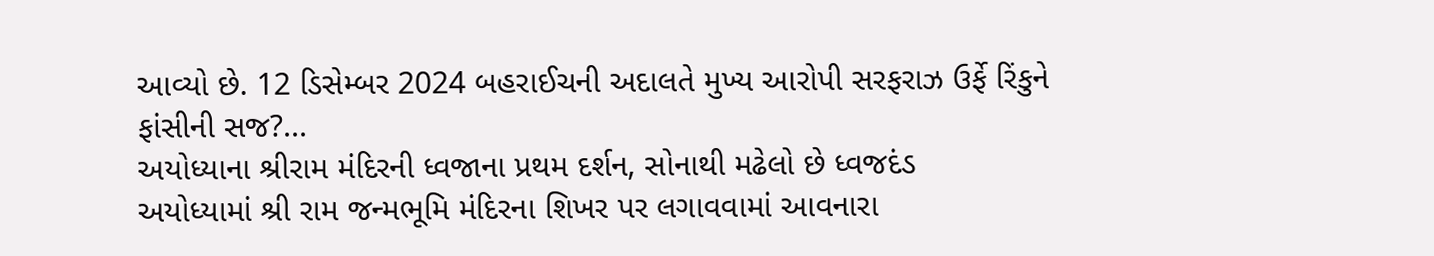આવ્યો છે. 12 ડિસેમ્બર 2024 બહરાઈચની અદાલતે મુખ્ય આરોપી સરફરાઝ ઉર્ફે રિંકુને ફાંસીની સજ?...
અયોધ્યાના શ્રીરામ મંદિરની ધ્વજાના પ્રથમ દર્શન, સોનાથી મઢેલો છે ધ્વજદંડ
અયોધ્યામાં શ્રી રામ જન્મભૂમિ મંદિરના શિખર પર લગાવવામાં આવનારા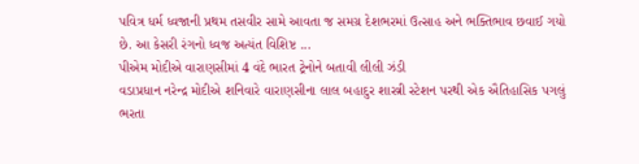પવિત્ર ધર્મ ધ્વજાની પ્રથમ તસવીર સામે આવતા જ સમગ્ર દેશભરમાં ઉત્સાહ અને ભક્તિભાવ છવાઈ ગયો છે. આ કેસરી રંગનો ધ્વજ અત્યંત વિશિષ્ટ ...
પીએમ મોદીએ વારાણસીમાં 4 વંદે ભારત ટ્રેનોને બતાવી લીલી ઝંડી
વડાપ્રધાન નરેન્દ્ર મોદીએ શનિવારે વારાણસીના લાલ બહાદુર શાસ્ત્રી સ્ટેશન પરથી એક ઐતિહાસિક પગલું ભરતા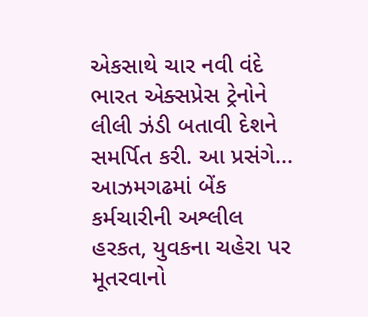એકસાથે ચાર નવી વંદે ભારત એક્સપ્રેસ ટ્રેનોને લીલી ઝંડી બતાવી દેશને સમર્પિત કરી. આ પ્રસંગે...
આઝમગઢમાં બેંક કર્મચારીની અશ્લીલ હરકત, યુવકના ચહેરા પર મૂતરવાનો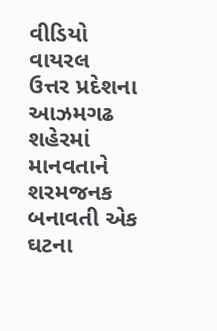વીડિયો વાયરલ
ઉત્તર પ્રદેશના આઝમગઢ શહેરમાં માનવતાને શરમજનક બનાવતી એક ઘટના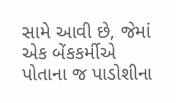સામે આવી છે, જેમાં એક બેંકકર્મીએ પોતાના જ પાડોશીના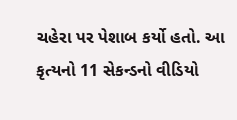ચહેરા પર પેશાબ કર્યો હતો. આ કૃત્યનો 11 સેકન્ડનો વીડિયો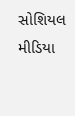સોશિયલ મીડિયા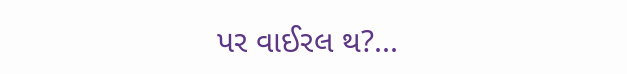પર વાઈરલ થ?...